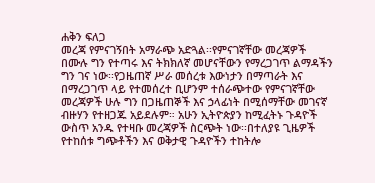ሐቅን ፍለጋ
መረጃ የምናገኝበት አማራጭ አድጓል፡፡የምናገኛቸው መረጃዎች በሙሉ ግን የተጣሩ እና ትክክለኛ መሆናቸውን የማረጋገጥ ልማዳችን ግን ገና ነው፡፡የጋዜጠኛ ሥራ መሰረቱ እውነታን በማጣራት እና በማረጋገጥ ላይ የተመሰረተ ቢሆንም ተሰራጭተው የምናገኛቸው መረጃዎች ሁሉ ግን በጋዜጠኞች እና ኃላፊነት በሚሰማቸው መገናኛ ብዙሃን የተዘጋጁ አይደሉም። አሁን ኢትዮጵያን ከሚፈትኑ ጉዳዮች ውስጥ አንዱ የተዛቡ መረጃዎች ስርጭት ነው፡፡በተለያዩ ጊዜዎች የተከሰቱ ግጭቶችን እና ወቅታዊ ጉዳዮችን ተከትሎ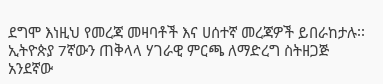ደግሞ እነዚህ የመረጃ መዛባቶች እና ሀሰተኛ መረጃዎች ይበራከታሉ፡፡ኢትዮጵያ 7ኛውን ጠቅላላ ሃገራዊ ምርጫ ለማድረግ ስትዘጋጅ አንደኛው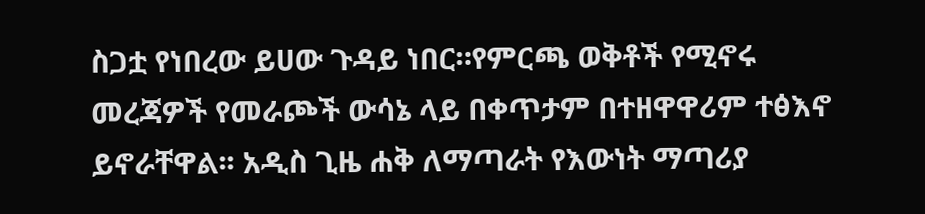ስጋቷ የነበረው ይሀው ጉዳይ ነበር።የምርጫ ወቅቶች የሚኖሩ መረጃዎች የመራጮች ውሳኔ ላይ በቀጥታም በተዘዋዋሪም ተፅእኖ ይኖራቸዋል፡፡ አዲስ ጊዜ ሐቅ ለማጣራት የእውነት ማጣሪያ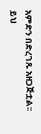አምድን በድረገጹ አዘጋጅቷል፡፡ይህ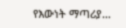የእውነት ማጣሪያ…